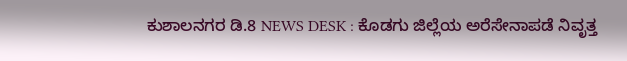ಕುಶಾಲನಗರ ಡಿ.8 NEWS DESK : ಕೊಡಗು ಜಿಲ್ಲೆಯ ಅರೆಸೇನಾಪಡೆ ನಿವೃತ್ತ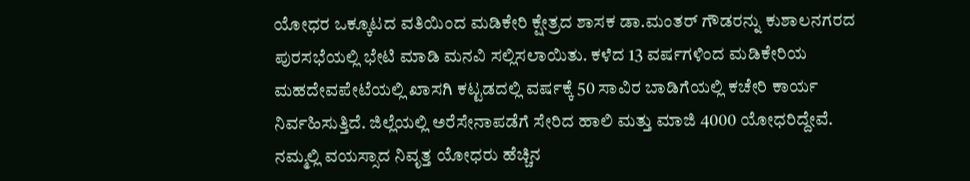ಯೋಧರ ಒಕ್ಕೂಟದ ವತಿಯಿಂದ ಮಡಿಕೇರಿ ಕ್ಷೇತ್ರದ ಶಾಸಕ ಡಾ.ಮಂತರ್ ಗೌಡರನ್ನು ಕುಶಾಲನಗರದ ಪುರಸಭೆಯಲ್ಲಿ ಭೇಟಿ ಮಾಡಿ ಮನವಿ ಸಲ್ಲಿಸಲಾಯಿತು. ಕಳೆದ 13 ವರ್ಷಗಳಿಂದ ಮಡಿಕೇರಿಯ ಮಹದೇವಪೇಟೆಯಲ್ಲಿ ಖಾಸಗಿ ಕಟ್ಟಡದಲ್ಲಿ ವರ್ಷಕ್ಕೆ 50 ಸಾವಿರ ಬಾಡಿಗೆಯಲ್ಲಿ ಕಚೇರಿ ಕಾರ್ಯ ನಿರ್ವಹಿಸುತ್ತಿದೆ. ಜಿಲ್ಲೆಯಲ್ಲಿ ಅರೆಸೇನಾಪಡೆಗೆ ಸೇರಿದ ಹಾಲಿ ಮತ್ತು ಮಾಜಿ 4000 ಯೋಧರಿದ್ದೇವೆ. ನಮ್ಮಲ್ಲಿ ವಯಸ್ಸಾದ ನಿವೃತ್ತ ಯೋಧರು ಹೆಚ್ಚಿನ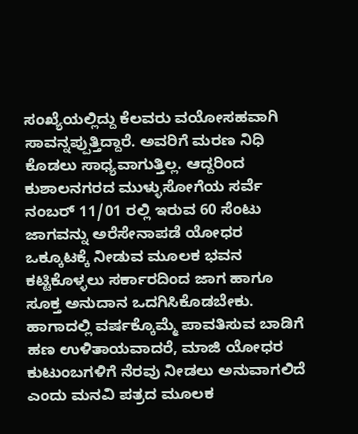ಸಂಖ್ಯೆಯಲ್ಲಿದ್ದು ಕೆಲವರು ವಯೋಸಹವಾಗಿ ಸಾವನ್ನಪ್ಪುತ್ತಿದ್ದಾರೆ. ಅವರಿಗೆ ಮರಣ ನಿಧಿ ಕೊಡಲು ಸಾಧ್ಯವಾಗುತ್ತಿಲ್ಲ. ಆದ್ದರಿಂದ ಕುಶಾಲನಗರದ ಮುಳ್ಳುಸೋಗೆಯ ಸರ್ವೆ ನಂಬರ್ 11/01 ರಲ್ಲಿ ಇರುವ 60 ಸೆಂಟು ಜಾಗವನ್ನು ಅರೆಸೇನಾಪಡೆ ಯೋಧರ ಒಕ್ಕೂಟಕ್ಕೆ ನೀಡುವ ಮೂಲಕ ಭವನ ಕಟ್ಟಿಕೊಳ್ಳಲು ಸರ್ಕಾರದಿಂದ ಜಾಗ ಹಾಗೂ ಸೂಕ್ತ ಅನುದಾನ ಒದಗಿಸಿಕೊಡಬೇಕು. ಹಾಗಾದಲ್ಲಿ ವರ್ಷಕ್ಕೊಮ್ಮೆ ಪಾವತಿಸುವ ಬಾಡಿಗೆ ಹಣ ಉಳಿತಾಯವಾದರೆ, ಮಾಜಿ ಯೋಧರ ಕುಟುಂಬಗಳಿಗೆ ನೆರವು ನೀಡಲು ಅನುವಾಗಲಿದೆ ಎಂದು ಮನವಿ ಪತ್ರದ ಮೂಲಕ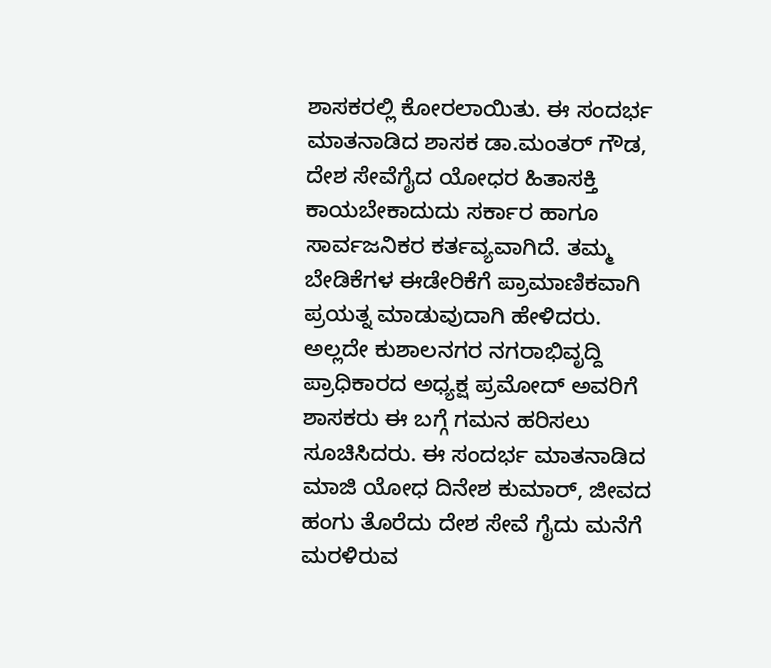ಶಾಸಕರಲ್ಲಿ ಕೋರಲಾಯಿತು. ಈ ಸಂದರ್ಭ ಮಾತನಾಡಿದ ಶಾಸಕ ಡಾ.ಮಂತರ್ ಗೌಡ, ದೇಶ ಸೇವೆಗೈದ ಯೋಧರ ಹಿತಾಸಕ್ತಿ ಕಾಯಬೇಕಾದುದು ಸರ್ಕಾರ ಹಾಗೂ ಸಾರ್ವಜನಿಕರ ಕರ್ತವ್ಯವಾಗಿದೆ. ತಮ್ಮ ಬೇಡಿಕೆಗಳ ಈಡೇರಿಕೆಗೆ ಪ್ರಾಮಾಣಿಕವಾಗಿ ಪ್ರಯತ್ನ ಮಾಡುವುದಾಗಿ ಹೇಳಿದರು. ಅಲ್ಲದೇ ಕುಶಾಲನಗರ ನಗರಾಭಿವೃದ್ದಿ ಪ್ರಾಧಿಕಾರದ ಅಧ್ಯಕ್ಷ ಪ್ರಮೋದ್ ಅವರಿಗೆ ಶಾಸಕರು ಈ ಬಗ್ಗೆ ಗಮನ ಹರಿಸಲು ಸೂಚಿಸಿದರು. ಈ ಸಂದರ್ಭ ಮಾತನಾಡಿದ ಮಾಜಿ ಯೋಧ ದಿನೇಶ ಕುಮಾರ್, ಜೀವದ ಹಂಗು ತೊರೆದು ದೇಶ ಸೇವೆ ಗೈದು ಮನೆಗೆ ಮರಳಿರುವ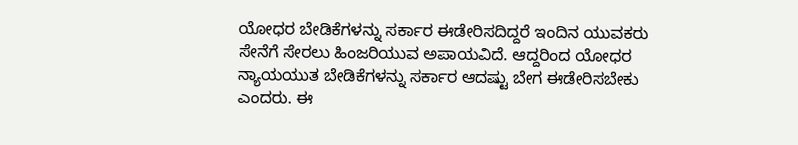ಯೋಧರ ಬೇಡಿಕೆಗಳನ್ನು ಸರ್ಕಾರ ಈಡೇರಿಸದಿದ್ದರೆ ಇಂದಿನ ಯುವಕರು ಸೇನೆಗೆ ಸೇರಲು ಹಿಂಜರಿಯುವ ಅಪಾಯವಿದೆ. ಆದ್ದರಿಂದ ಯೋಧರ ನ್ಯಾಯಯುತ ಬೇಡಿಕೆಗಳನ್ನು ಸರ್ಕಾರ ಆದಷ್ಟು ಬೇಗ ಈಡೇರಿಸಬೇಕು ಎಂದರು. ಈ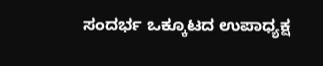ಸಂದರ್ಭ ಒಕ್ಕೂಟದ ಉಪಾಧ್ಯಕ್ಷ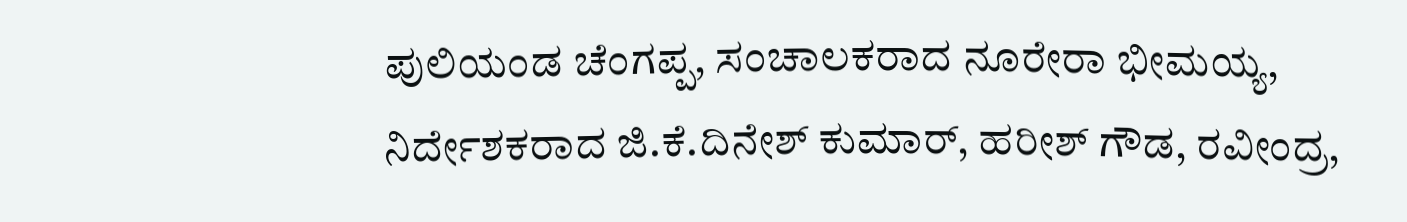ಪುಲಿಯಂಡ ಚೆಂಗಪ್ಪ, ಸಂಚಾಲಕರಾದ ನೂರೇರಾ ಭೀಮಯ್ಯ, ನಿರ್ದೇಶಕರಾದ ಜಿ.ಕೆ.ದಿನೇಶ್ ಕುಮಾರ್, ಹರೀಶ್ ಗೌಡ, ರವೀಂದ್ರ,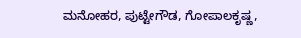ಮನೋಹರ, ಪುಟ್ಟೇಗೌಡ, ಗೋಪಾಲಕೃಷ್ಣ,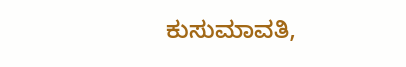ಕುಸುಮಾವತಿ,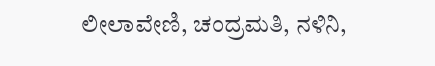ಲೀಲಾವೇಣಿ, ಚಂದ್ರಮತಿ, ನಳಿನಿ,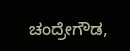ಚಂದ್ರೇಗೌಡ,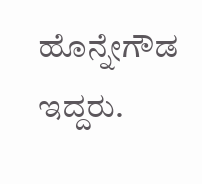ಹೊನ್ನೇಗೌಡ ಇದ್ದರು.